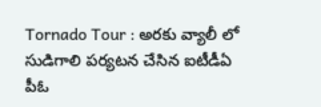Tornado Tour : అరకు వ్యాలీ లో సుడిగాలి పర్యటన చేసిన ఐటీడీఏ పీఓ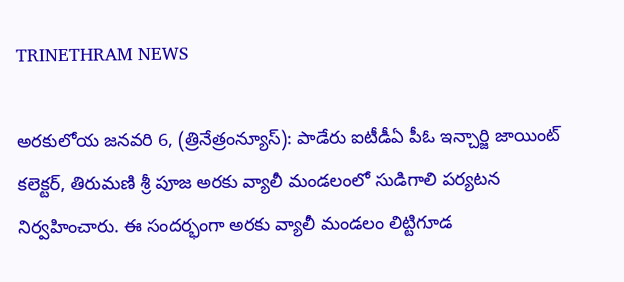TRINETHRAM NEWS

అరకులోయ జనవరి 6, (త్రినేత్రంన్యూస్): పాడేరు ఐటీడీఏ పీఓ ఇన్చార్జి జాయింట్ కలెక్టర్, తిరుమణి శ్రీ పూజ అరకు వ్యాలీ మండలంలో సుడిగాలి పర్యటన నిర్వహించారు. ఈ సందర్భంగా అరకు వ్యాలీ మండలం లిట్టిగూడ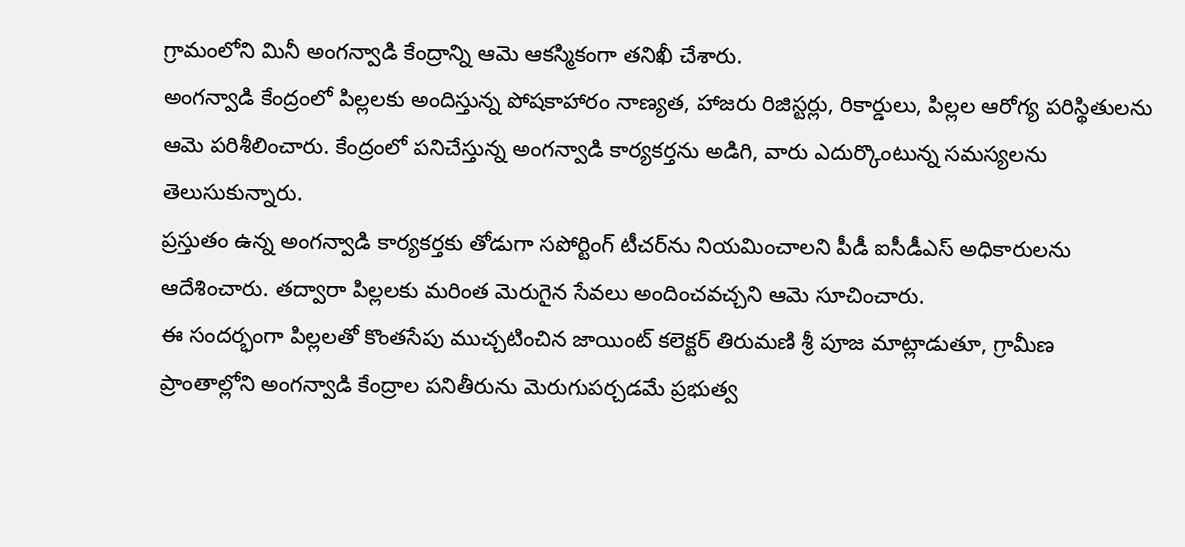గ్రామంలోని మినీ అంగన్వాడి కేంద్రాన్ని ఆమె ఆకస్మికంగా తనిఖీ చేశారు.
అంగన్వాడి కేంద్రంలో పిల్లలకు అందిస్తున్న పోషకాహారం నాణ్యత, హాజరు రిజిస్టర్లు, రికార్డులు, పిల్లల ఆరోగ్య పరిస్థితులను ఆమె పరిశీలించారు. కేంద్రంలో పనిచేస్తున్న అంగన్వాడి కార్యకర్తను అడిగి, వారు ఎదుర్కొంటున్న సమస్యలను తెలుసుకున్నారు.
ప్రస్తుతం ఉన్న అంగన్వాడి కార్యకర్తకు తోడుగా సపోర్టింగ్ టీచర్‌ను నియమించాలని పీడీ ఐసీడీఎస్ అధికారులను ఆదేశించారు. తద్వారా పిల్లలకు మరింత మెరుగైన సేవలు అందించవచ్చని ఆమె సూచించారు.
ఈ సందర్భంగా పిల్లలతో కొంతసేపు ముచ్చటించిన జాయింట్ కలెక్టర్ తిరుమణి శ్రీ పూజ మాట్లాడుతూ, గ్రామీణ ప్రాంతాల్లోని అంగన్వాడి కేంద్రాల పనితీరును మెరుగుపర్చడమే ప్రభుత్వ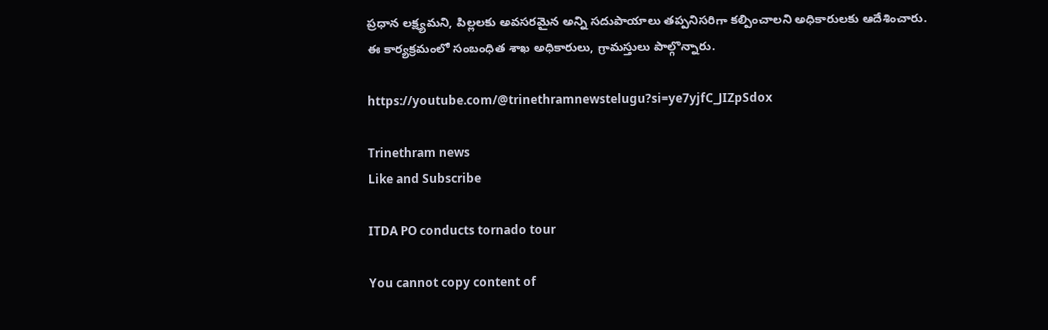ప్రధాన లక్ష్యమని, పిల్లలకు అవసరమైన అన్ని సదుపాయాలు తప్పనిసరిగా కల్పించాలని అధికారులకు ఆదేశించారు.
ఈ కార్యక్రమంలో సంబంధిత శాఖ అధికారులు, గ్రామస్తులు పాల్గొన్నారు.

https://youtube.com/@trinethramnewstelugu?si=ye7yjfC_JIZpSdox

Trinethram news
Like and Subscribe

ITDA PO conducts tornado tour

You cannot copy content of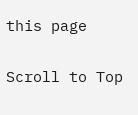this page

Scroll to Top